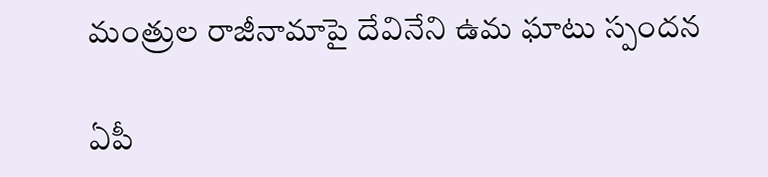మంత్రుల రాజీనామాపై దేవినేని ఉమ ఘాటు స్పంద‌న‌

ఏపీ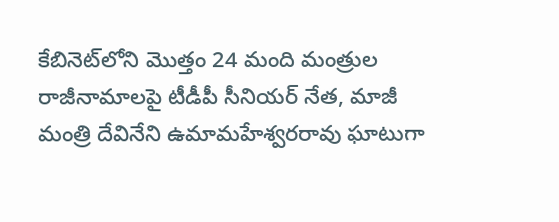కేబినెట్‌లోని మొత్తం 24 మంది మంత్రుల రాజీనామాల‌పై టీడీపీ సీనియ‌ర్ నేత‌, మాజీ మంత్రి దేవినేని ఉమామ‌హేశ్వ‌ర‌రావు ఘాటుగా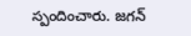స్పందించారు. జ‌గ‌న్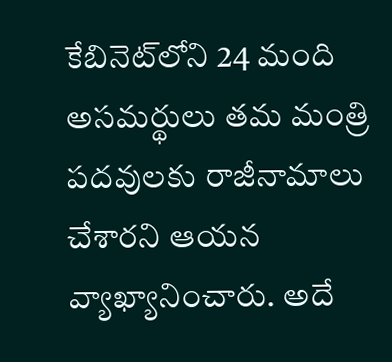కేబినెట్‌లోని 24 మంది అస‌మ‌ర్థులు త‌మ మంత్రి ప‌ద‌వుల‌కు రాజీనామాలు చేశార‌ని ఆయ‌న వ్యాఖ్యానించారు. అదే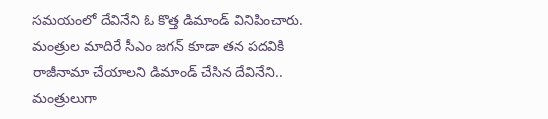స‌మ‌యంలో దేవినేని ఓ కొత్త డిమాండ్ వినిపించారు. మంత్రుల మాదిరే సీఎం జ‌గన్ కూడా తన ప‌ద‌వికి రాజీనామా చేయాల‌ని డిమాండ్ చేసిన దేవినేని.. మంత్రులుగా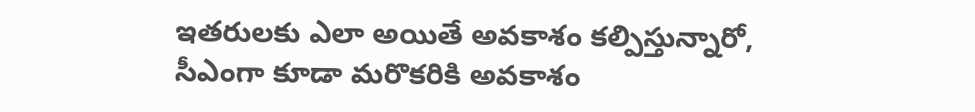ఇత‌రుల‌కు ఎలా అయితే అవ‌కాశం క‌ల్పిస్తున్నారో,  సీఎంగా కూడా మ‌రొక‌రికి అవ‌కాశం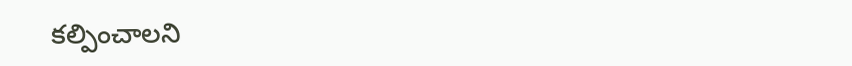క‌ల్పించాల‌ని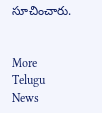సూచించారు.


More Telugu News